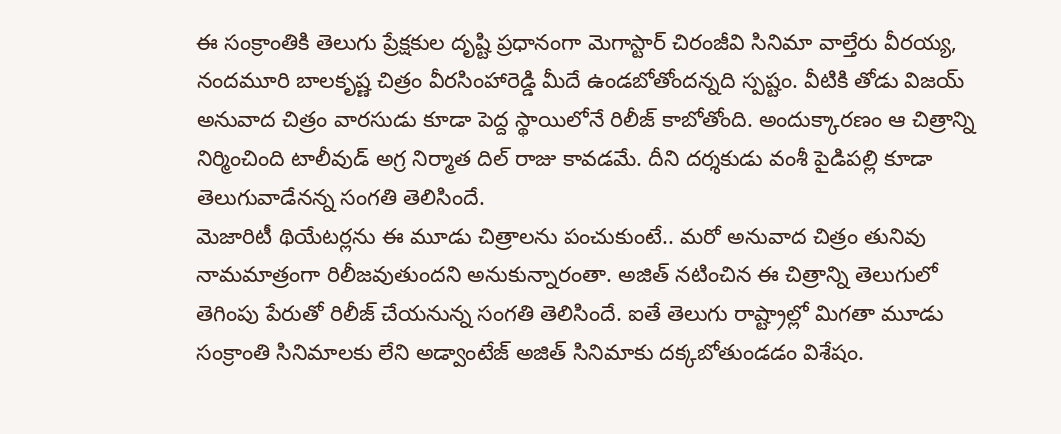ఈ సంక్రాంతికి తెలుగు ప్రేక్షకుల దృష్టి ప్రధానంగా మెగాస్టార్ చిరంజీవి సినిమా వాల్తేరు వీరయ్య, నందమూరి బాలకృష్ణ చిత్రం వీరసింహారెడ్డి మీదే ఉండబోతోందన్నది స్పష్టం. వీటికి తోడు విజయ్ అనువాద చిత్రం వారసుడు కూడా పెద్ద స్థాయిలోనే రిలీజ్ కాబోతోంది. అందుక్కారణం ఆ చిత్రాన్ని నిర్మించింది టాలీవుడ్ అగ్ర నిర్మాత దిల్ రాజు కావడమే. దీని దర్శకుడు వంశీ పైడిపల్లి కూడా తెలుగువాడేనన్న సంగతి తెలిసిందే.
మెజారిటీ థియేటర్లను ఈ మూడు చిత్రాలను పంచుకుంటే.. మరో అనువాద చిత్రం తునివు నామమాత్రంగా రిలీజవుతుందని అనుకున్నారంతా. అజిత్ నటించిన ఈ చిత్రాన్ని తెలుగులో తెగింపు పేరుతో రిలీజ్ చేయనున్న సంగతి తెలిసిందే. ఐతే తెలుగు రాష్ట్రాల్లో మిగతా మూడు సంక్రాంతి సినిమాలకు లేని అడ్వాంటేజ్ అజిత్ సినిమాకు దక్కబోతుండడం విశేషం.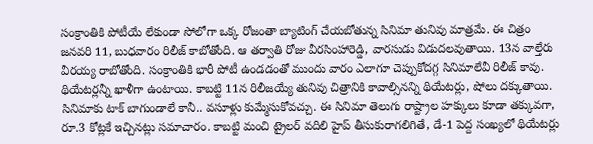సంక్రాంతికి పోటీయే లేకుండా సోలోగా ఒక్క రోజంతా బ్యాటింగ్ చేయబోతున్న సినిమా తునివు మాత్రమే. ఈ చిత్రం జనవరి 11, బుధవారం రిలీజ్ కాబోతోంది. ఆ తర్వాతి రోజు వీరసింహారెడ్డి, వారసుడు విడుదలవుతాయి. 13న వాల్తేరు వీరయ్య రాబోతోంది. సంక్రాంతికి భారీ పోటీ ఉండడంతో ముందు వారం ఎలాగూ చెప్పుకోదగ్గ సినిమాలేవీ రిలీజ్ కావు. థియేటర్లన్నీ ఖాళీగా ఉంటాయి. కాబట్టి 11న రిలీజయ్యే తునివు చిత్రానికి కావాల్సినన్ని థియేటర్లు, షోలు దక్కుతాయి.
సినిమాకు టాక్ బాగుండాలే కానీ.. వసూళ్లు కుమ్మేసుకోవచ్చు. ఈ సినిమా తెలుగు రాష్ట్రాల హక్కులు కూడా తక్కువగా, రూ.3 కోట్లకే ఇచ్చినట్లు సమాచారం. కాబట్టి మంచి ట్రైలర్ వదిలి హైప్ తీసుకురాగలిగితే, డే-1 పెద్ద సంఖ్యలో థియేటర్లు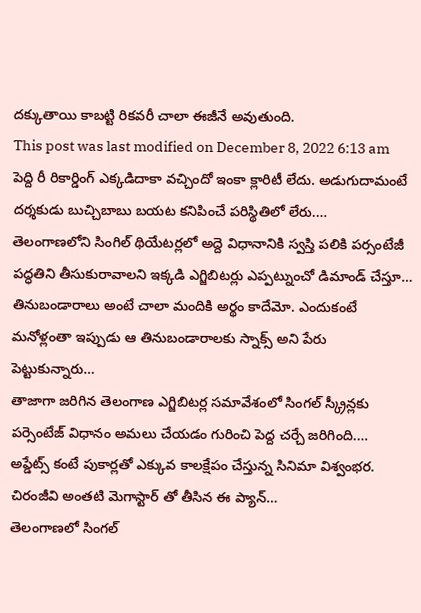దక్కుతాయి కాబట్టి రికవరీ చాలా ఈజీనే అవుతుంది.
This post was last modified on December 8, 2022 6:13 am
పెద్ది రీ రికార్డింగ్ ఎక్కడిదాకా వచ్చిందో ఇంకా క్లారిటీ లేదు. అడుగుదామంటే దర్శకుడు బుచ్చిబాబు బయట కనిపించే పరిస్థితిలో లేరు.…
తెలంగాణలోని సింగిల్ థియేటర్లలో అద్దె విధానానికి స్వస్తి పలికి పర్సంటేజీ పద్ధతిని తీసుకురావాలని ఇక్కడి ఎగ్జిబిటర్లు ఎప్పట్నుంచో డిమాండ్ చేస్తూ…
తినుబండారాలు అంటే చాలా మందికి అర్థం కాదేమో. ఎందుకంటే మనోళ్లంతా ఇప్పుడు ఆ తినుబండారాలకు స్నాక్స్ అని పేరు పెట్టుకున్నారు…
తాజాగా జరిగిన తెలంగాణ ఎగ్జిబిటర్ల సమావేశంలో సింగల్ స్క్రీన్లకు పర్సెంటేజ్ విధానం అమలు చేయడం గురించి పెద్ద చర్చే జరిగింది.…
అప్డేట్స్ కంటే పుకార్లతో ఎక్కువ కాలక్షేపం చేస్తున్న సినిమా విశ్వంభర. చిరంజీవి అంతటి మెగాస్టార్ తో తీసిన ఈ ప్యాన్…
తెలంగాణలో సింగల్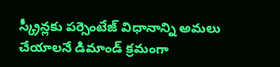స్క్రీన్లకు పర్సెంటేజ్ విధానాన్ని అమలు చేయాలనే డిమాండ్ క్రమంగా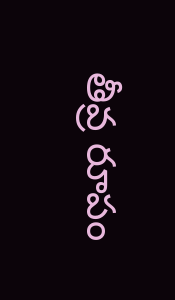తీవ్ర రూపం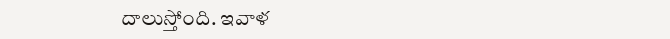దాలుస్తోంది. ఇవాళ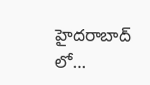హైదరాబాద్ లో…